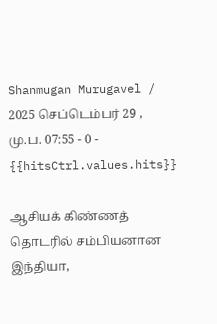Shanmugan Murugavel / 2025 செப்டெம்பர் 29 , மு.ப. 07:55 - 0 - {{hitsCtrl.values.hits}}

ஆசியக் கிண்ணத் தொடரில் சம்பியனான இந்தியா,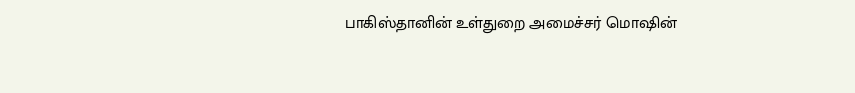பாகிஸ்தானின் உள்துறை அமைச்சர் மொஷின்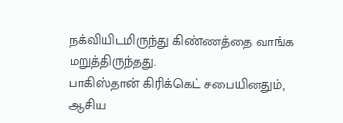நக்வியிடமிருந்து கிண்ணத்தை வாங்க மறுத்திருந்தது.
பாகிஸ்தான் கிரிக்கெட் சபையினதும், ஆசிய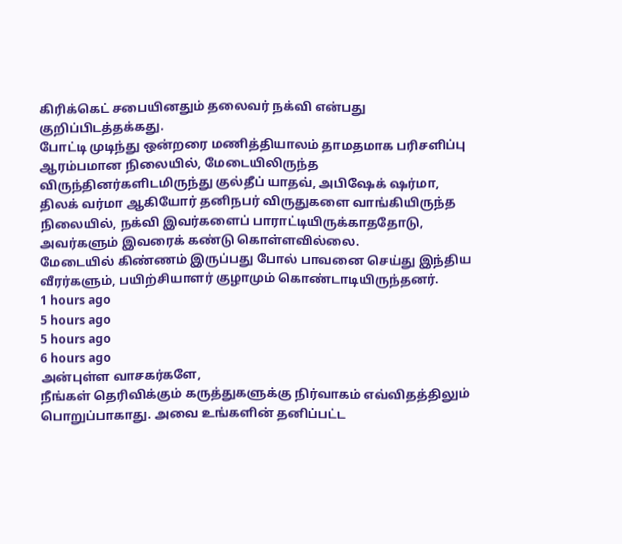கிரிக்கெட் சபையினதும் தலைவர் நக்வி என்பது குறிப்பிடத்தக்கது.
போட்டி முடிந்து ஒன்றரை மணித்தியாலம் தாமதமாக பரிசளிப்பு ஆரம்பமான நிலையில், மேடையிலிருந்த விருந்தினர்களிடமிருந்து குல்தீப் யாதவ், அபிஷேக் ஷர்மா, திலக் வர்மா ஆகியோர் தனிநபர் விருதுகளை வாங்கியிருந்த நிலையில், நக்வி இவர்களைப் பாராட்டியிருக்காததோடு, அவர்களும் இவரைக் கண்டு கொள்ளவில்லை.
மேடையில் கிண்ணம் இருப்பது போல் பாவனை செய்து இந்திய வீரர்களும், பயிற்சியாளர் குழாமும் கொண்டாடியிருந்தனர்.
1 hours ago
5 hours ago
5 hours ago
6 hours ago
அன்புள்ள வாசகர்களே,
நீங்கள் தெரிவிக்கும் கருத்துகளுக்கு நிர்வாகம் எவ்விதத்திலும் பொறுப்பாகாது. அவை உங்களின் தனிப்பட்ட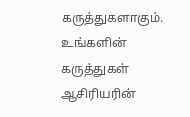கருத்துகளாகும். உங்களின் கருத்துகள் ஆசிரியரின்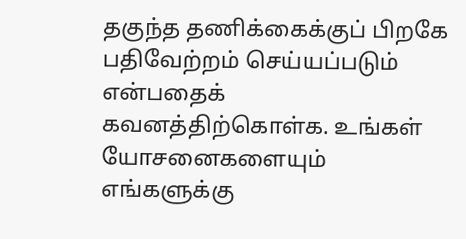தகுந்த தணிக்கைக்குப் பிறகே பதிவேற்றம் செய்யப்படும் என்பதைக் கவனத்திற்கொள்க. உங்கள் யோசனைகளையும் எங்களுக்கு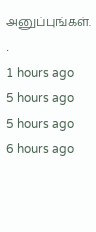அனுப்புங்கள். .
1 hours ago
5 hours ago
5 hours ago
6 hours ago